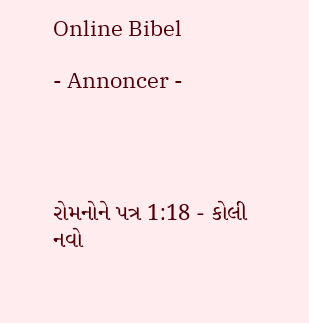Online Bibel

- Annoncer -




રોમનોને પત્ર 1:18 - કોલી નવો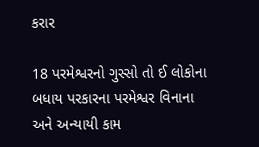કરાર

18 પરમેશ્વરનો ગુસ્સો તો ઈ લોકોના બધાય પરકારના પરમેશ્વર વિનાના અને અન્યાયી કામ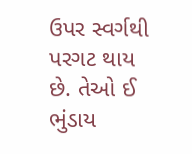ઉપર સ્વર્ગથી પરગટ થાય છે. તેઓ ઈ ભુંડાય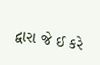દ્વારા જે ઈ કરે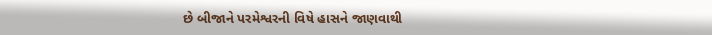છે બીજાને પરમેશ્વરની વિષે હાસને જાણવાથી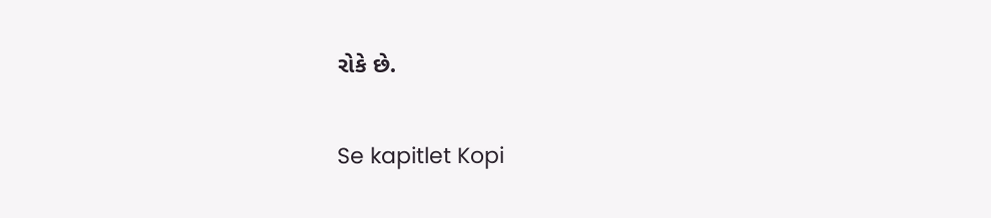રોકે છે.

Se kapitlet Kopi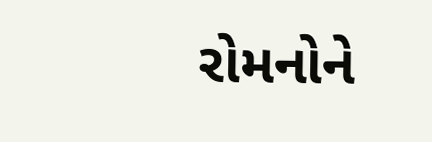રોમનોને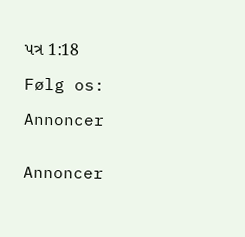પત્ર 1:18

Følg os:

Annoncer


Annoncer